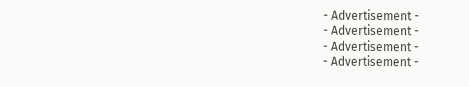- Advertisement -
- Advertisement -
- Advertisement -
- Advertisement -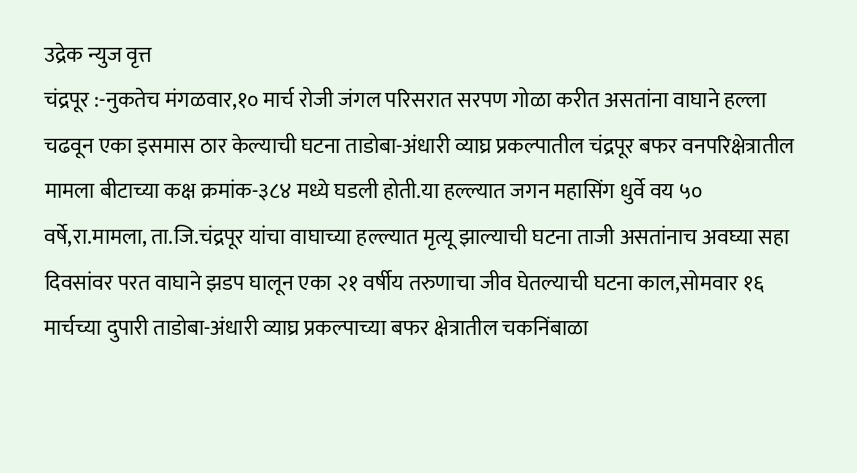उद्रेक न्युज वृत्त
चंद्रपूर :-नुकतेच मंगळवार,१० मार्च रोजी जंगल परिसरात सरपण गोळा करीत असतांना वाघाने हल्ला चढवून एका इसमास ठार केल्याची घटना ताडोबा-अंधारी व्याघ्र प्रकल्पातील चंद्रपूर बफर वनपरिक्षेत्रातील मामला बीटाच्या कक्ष क्रमांक-३८४ मध्ये घडली होती.या हल्ल्यात जगन महासिंग धुर्वे वय ५० वर्षे,रा.मामला, ता.जि.चंद्रपूर यांचा वाघाच्या हल्ल्यात मृत्यू झाल्याची घटना ताजी असतांनाच अवघ्या सहा दिवसांवर परत वाघाने झडप घालून एका २१ वर्षीय तरुणाचा जीव घेतल्याची घटना काल,सोमवार १६ मार्चच्या दुपारी ताडोबा-अंधारी व्याघ्र प्रकल्पाच्या बफर क्षेत्रातील चकनिंबाळा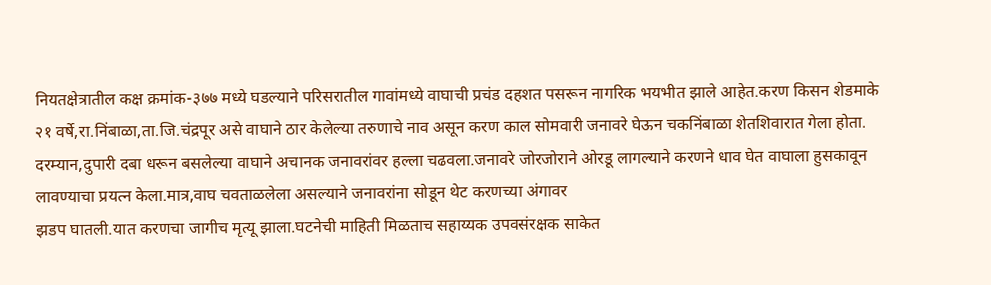नियतक्षेत्रातील कक्ष क्रमांक-३७७ मध्ये घडल्याने परिसरातील गावांमध्ये वाघाची प्रचंड दहशत पसरून नागरिक भयभीत झाले आहेत.करण किसन शेडमाके २१ वर्षे,रा.निंबाळा,ता.जि.चंद्रपूर असे वाघाने ठार केलेल्या तरुणाचे नाव असून करण काल सोमवारी जनावरे घेऊन चकनिंबाळा शेतशिवारात गेला होता. दरम्यान,दुपारी दबा धरून बसलेल्या वाघाने अचानक जनावरांवर हल्ला चढवला.जनावरे जोरजोराने ओरडू लागल्याने करणने धाव घेत वाघाला हुसकावून लावण्याचा प्रयत्न केला.मात्र,वाघ चवताळलेला असल्याने जनावरांना सोडून थेट करणच्या अंगावर
झडप घातली.यात करणचा जागीच मृत्यू झाला.घटनेची माहिती मिळताच सहाय्यक उपवसंरक्षक साकेत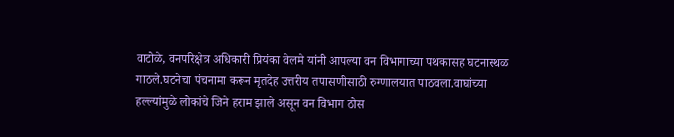वाटोळे, वनपरिक्षेत्र अधिकारी प्रियंका वेलमे यांनी आपल्या वन विभागाच्या पथकासह घटनास्थळ गाठले.घटनेचा पंचनामा करून मृतदेह उत्तरीय तपासणीसाठी रुग्णालयात पाठवला.वाघांच्या हल्ल्यांमुळे लोकांचे जिने हराम झाले असून वन विभाग ठोस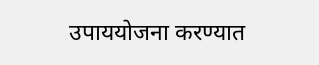उपाययोजना करण्यात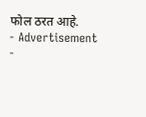फोल ठरत आहे.
- Advertisement -